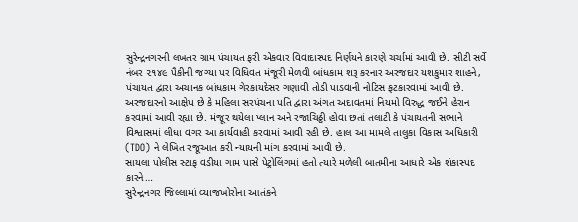સુરેન્દ્રનગરની લખતર ગ્રામ પંચાયત ફરી એકવાર વિવાદાસ્પદ નિર્ણયને કારણે ચર્ચામાં આવી છે. સીટી સર્વે નંબર ૨૧૪૯ પૈકીની જગ્યા પર વિધિવત મંજૂરી મેળવી બાંધકામ શરૂ કરનાર અરજદાર યશકુમાર શાહને, પંચાયત દ્વારા અચાનક બાંધકામ ગેરકાયદેસર ગણાવી તોડી પાડવાની નોટિસ ફટકારવામાં આવી છે.
અરજદારનો આક્ષેપ છે કે મહિલા સરપંચના પતિ દ્વારા અંગત અદાવતમાં નિયમો વિરુદ્ધ જઈને હેરાન કરવામાં આવી રહ્યા છે. મંજૂર થયેલા પ્લાન અને રજાચિઠ્ઠી હોવા છતાં તલાટી કે પંચાયતની સભાને વિશ્વાસમાં લીધા વગર આ કાર્યવાહી કરવામાં આવી રહી છે. હાલ આ મામલે તાલુકા વિકાસ અધિકારી (TDO) ને લેખિત રજૂઆત કરી ન્યાયની માંગ કરવામાં આવી છે.
સાયલા પોલીસ સ્ટાફ વડીયા ગામ પાસે પેટ્રોલિંગમાં હતો ત્યારે મળેલી બાતમીના આધારે એક શંકાસ્પદ કારને…
સુરેન્દ્રનગર જિલ્લામાં વ્યાજખોરોના આતંકને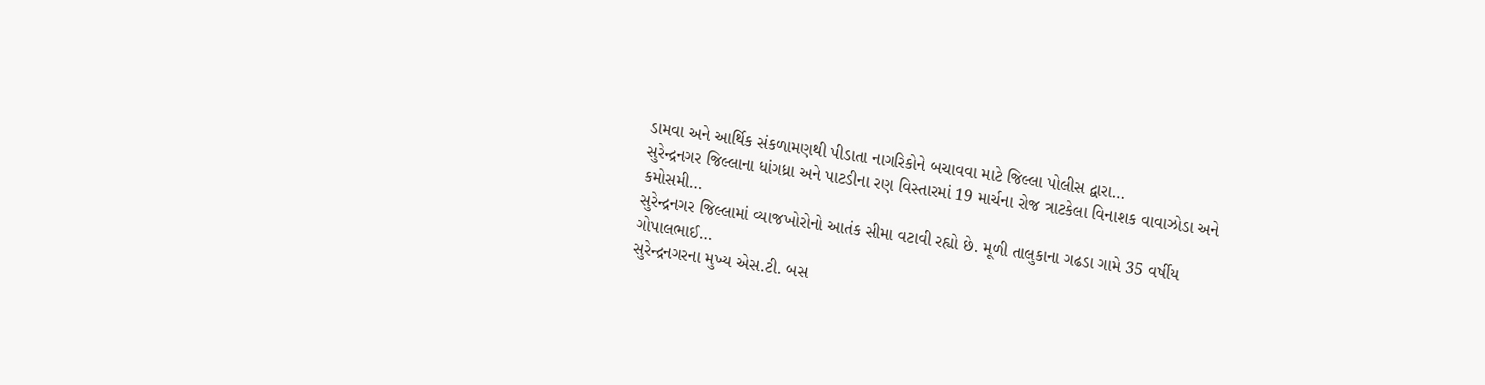ડામવા અને આર્થિક સંકળામણથી પીડાતા નાગરિકોને બચાવવા માટે જિલ્લા પોલીસ દ્વારા…
સુરેન્દ્રનગર જિલ્લાના ધાંગધ્રા અને પાટડીના રણ વિસ્તારમાં 19 માર્ચના રોજ ત્રાટકેલા વિનાશક વાવાઝોડા અને કમોસમી…
સુરેન્દ્રનગર જિલ્લામાં વ્યાજખોરોનો આતંક સીમા વટાવી રહ્યો છે. મૂળી તાલુકાના ગઢડા ગામે 35 વર્ષીય ગોપાલભાઈ…
સુરેન્દ્રનગરના મુખ્ય એસ.ટી. બસ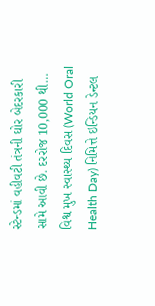સ્ટેન્ડમાં વહીવટી તંત્રની ઘોર બેદરકારી સામે આવી છે. દરરોજ 10,000 થી…
વિશ્વ મુખ સ્વાસ્થ્ય દિવસ (World Oral Health Day) નિમિત્તે ઇન્ડિયન ડેન્ટલ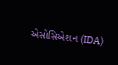એસોસિએશન (IDA)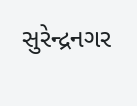સુરેન્દ્રનગર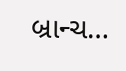બ્રાન્ચ…